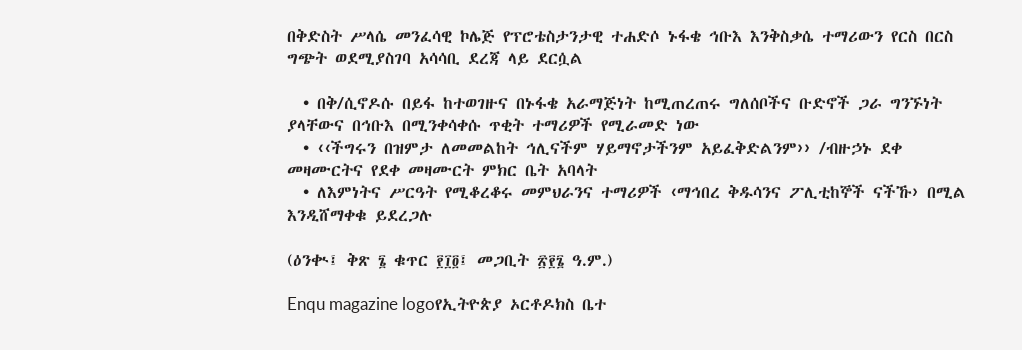በቅድስት ሥላሴ መንፈሳዊ ኮሌጅ የፕሮቴስታንታዊ ተሐድሶ ኑፋቄ ኅቡእ እንቅስቃሴ ተማሪውን የርስ በርስ ግጭት ወደሚያስገባ አሳሳቢ ደረጃ ላይ ደርሷል

  • በቅ/ሲኖዶሱ በይፋ ከተወገዙና በኑፋቄ አራማጅነት ከሚጠረጠሩ ግለሰቦችና ቡድኖች ጋራ ግንኙነት ያላቸውና በኅቡእ በሚንቀሳቀሱ ጥቂት ተማሪዎች የሚራመድ ነው
  • ‹‹ችግሩን በዝምታ ለመመልከት ኅሊናችም ሃይማኖታችንም አይፈቅድልንም›› /ብዙኃኑ ደቀ መዛሙርትና የደቀ መዛሙርት ምክር ቤት አባላት
  • ለእምነትና ሥርዓት የሚቆረቆሩ መምህራንና ተማሪዎች ‹ማኅበረ ቅዱሳንና ፖሊቲከኞች ናችኹ› በሚል እንዲሸማቀቁ ይደረጋሉ

(ዕንቊ፤ ቅጽ ፮ ቁጥር ፻፲፬፤ መጋቢት ፳፻፮ ዓ.ም.)

Enqu magazine logoየኢትዮጵያ ኦርቶዶክስ ቤተ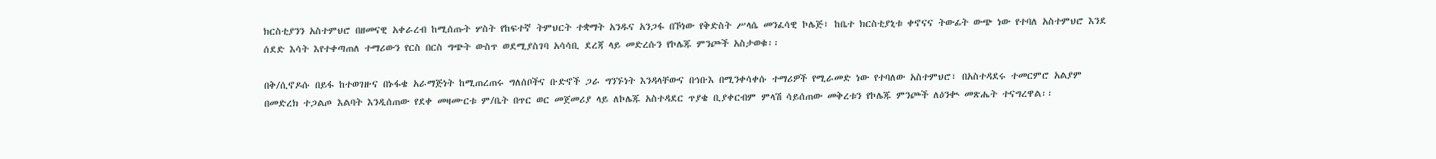ክርስቲያንን አስተምህሮ በዘመናዊ አቀራረብ ከሚሰጡት ሦስት የከፍተኛ ትምህርት ተቋማት አንዱና አንጋፋ በኾነው የቅድስት ሥላሴ መንፈሳዊ ኮሌጅ፣ ከቤተ ክርስቲያኒቱ ቀኖናና ትውፊት ውጭ ነው የተባለ አስተምህሮ እንደ ሰደድ እሳት እየተቀጣጠለ ተማሪውን የርስ በርስ ግጭት ውስጥ ወደሚያስገባ አሳሳቢ ደረጃ ላይ መድረሱን የኮሌጁ ምንጮች አስታወቁ፡፡

በቅ/ሲኖዶሱ በይፋ ከተወገዙና በኑፋቄ አራማጅነት ከሚጠረጠሩ ግለሰቦችና ቡድኖች ጋራ ግንኙነት እንዳላቸውና በኅቡእ በሚንቀሳቀሱ ተማሪዎች የሚራመድ ነው የተባለው አስተምህሮ፣ በአስተዳደሩ ተመርምሮ አልያም በመድረክ ተጋልጦ እልባት እንዲሰጠው የደቀ መዛሙርቱ ም/ቤት በጥር ወር መጀመሪያ ላይ ለኮሌጁ አስተዳደር ጥያቄ ቢያቀርብም ምላሽ ሳይሰጠው መቅረቱን የኮሌጁ ምንጮች ለዕንቊ መጽሔት ተናግረዋል፡፡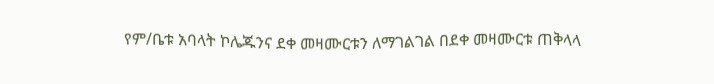የም/ቤቱ አባላት ኮሌጁንና ደቀ መዛሙርቱን ለማገልገል በደቀ መዛሙርቱ ጠቅላላ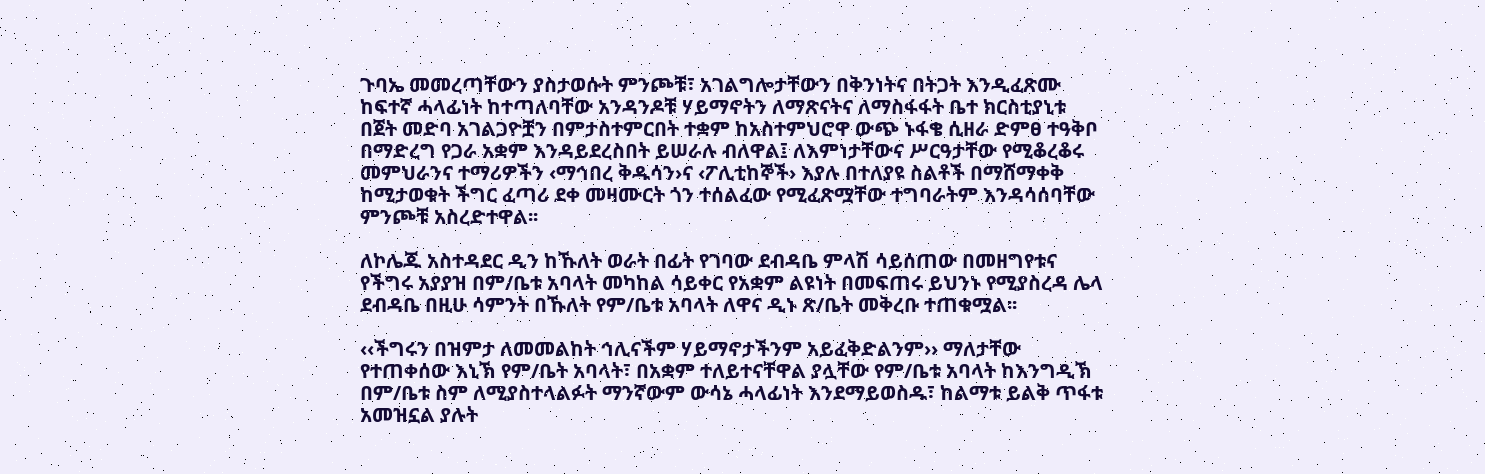ጉባኤ መመረጣቸውን ያስታወሱት ምንጮቹ፣ አገልግሎታቸውን በቅንነትና በትጋት እንዲፈጽሙ ከፍተኛ ሓላፊነት ከተጣለባቸው አንዳንዶቹ ሃይማኖትን ለማጽናትና ለማስፋፋት ቤተ ክርስቲያኒቱ በጀት መድባ አገልጋዮቿን በምታስተምርበት ተቋም ከአስተምህሮዋ ውጭ ኑፋቄ ሲዘራ ድምፀ ተዓቅቦ በማድረግ የጋራ አቋም እንዳይደረስበት ይሠራሉ ብለዋል፤ ለእምነታቸውና ሥርዓታቸው የሚቆረቆሩ መምህራንና ተማሪዎችን ‹ማኅበረ ቅዱሳን›ና ‹ፖሊቲከኞች› እያሉ በተለያዩ ስልቶች በማሸማቀቅ ከሚታወቁት ችግር ፈጣሪ ደቀ መዛሙርት ጎን ተሰልፈው የሚፈጽሟቸው ተግባራትም እንዳሳሰባቸው ምንጮቹ አስረድተዋል፡፡

ለኮሌጁ አስተዳደር ዲን ከኹለት ወራት በፊት የገባው ደብዳቤ ምላሽ ሳይሰጠው በመዘግየቱና የችግሩ አያያዝ በም/ቤቱ አባላት መካከል ሳይቀር የአቋም ልዩነት በመፍጠሩ ይህንኑ የሚያስረዳ ሌላ ደብዳቤ በዚሁ ሳምንት በኹለት የም/ቤቱ አባላት ለዋና ዲኑ ጽ/ቤት መቅረቡ ተጠቁሟል፡፡

‹‹ችግሩን በዝምታ ለመመልከት ኅሊናችም ሃይማኖታችንም አይፈቅድልንም›› ማለታቸው የተጠቀሰው እኒኽ የም/ቤት አባላት፣ በአቋም ተለይተናቸዋል ያሏቸው የም/ቤቱ አባላት ከእንግዲኽ በም/ቤቱ ስም ለሚያስተላልፉት ማንኛውም ውሳኔ ሓላፊነት እንደማይወስዱ፣ ከልማቱ ይልቅ ጥፋቱ አመዝኗል ያሉት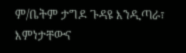ም/ቤትም ታግዶ ጉዳዩ እንዲጣራ፣ እምነታቸውና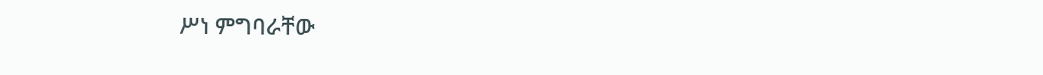ሥነ ምግባራቸው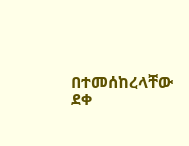በተመሰከረላቸው ደቀ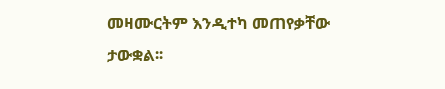መዛሙርትም እንዲተካ መጠየቃቸው ታውቋል፡፡